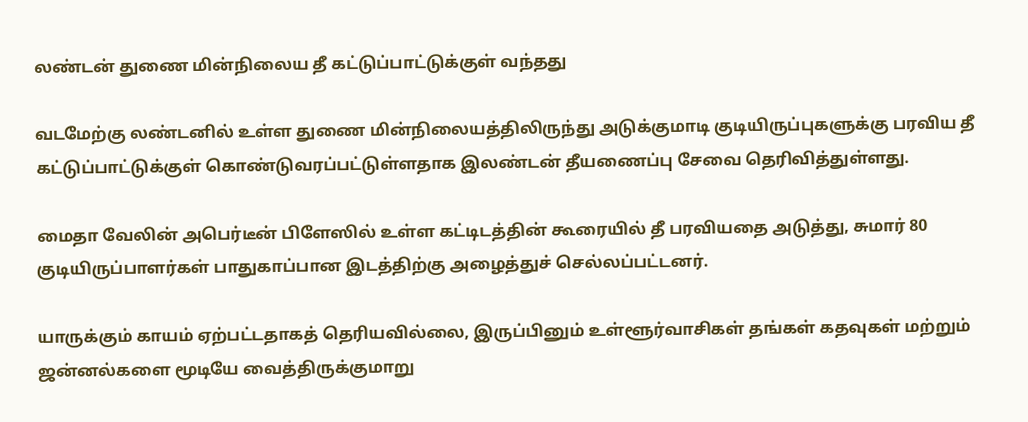லண்டன் துணை மின்நிலைய தீ கட்டுப்பாட்டுக்குள் வந்தது

வடமேற்கு லண்டனில் உள்ள துணை மின்நிலையத்திலிருந்து அடுக்குமாடி குடியிருப்புகளுக்கு பரவிய தீ கட்டுப்பாட்டுக்குள் கொண்டுவரப்பட்டுள்ளதாக இலண்டன் தீயணைப்பு சேவை தெரிவித்துள்ளது.

மைதா வேலின் அபெர்டீன் பிளேஸில் உள்ள கட்டிடத்தின் கூரையில் தீ பரவியதை அடுத்து, சுமார் 80 குடியிருப்பாளர்கள் பாதுகாப்பான இடத்திற்கு அழைத்துச் செல்லப்பட்டனர்.

யாருக்கும் காயம் ஏற்பட்டதாகத் தெரியவில்லை, இருப்பினும் உள்ளூர்வாசிகள் தங்கள் கதவுகள் மற்றும் ஜன்னல்களை மூடியே வைத்திருக்குமாறு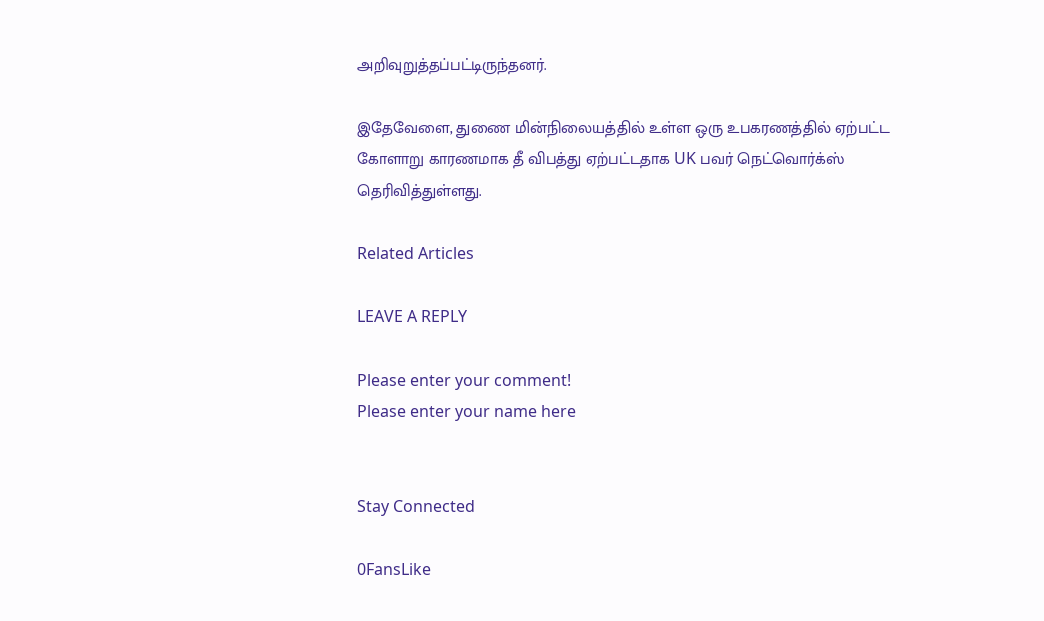அறிவுறுத்தப்பட்டிருந்தனர்.

இதேவேளை, துணை மின்நிலையத்தில் உள்ள ஒரு உபகரணத்தில் ஏற்பட்ட கோளாறு காரணமாக தீ விபத்து ஏற்பட்டதாக UK பவர் நெட்வொர்க்ஸ் தெரிவித்துள்ளது.

Related Articles

LEAVE A REPLY

Please enter your comment!
Please enter your name here


Stay Connected

0FansLike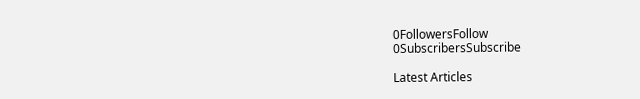0FollowersFollow
0SubscribersSubscribe

Latest Articles